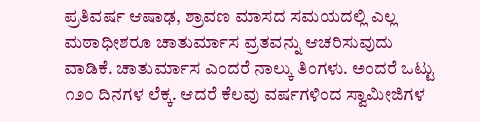ಪ್ರತಿವರ್ಷ ಆಷಾಢ, ಶ್ರಾವಣ ಮಾಸದ ಸಮಯದಲ್ಲಿ ಎಲ್ಲ ಮಠಾಧೀಶರೂ ಚಾತುರ್ಮಾಸ ವ್ರತವನ್ನು ಆಚರಿಸುವುದು ವಾಡಿಕೆ. ಚಾತುರ್ಮಾಸ ಎಂದರೆ ನಾಲ್ಕು ತಿಂಗಳು. ಅಂದರೆ ಒಟ್ಟು ೧೨೦ ದಿನಗಳ ಲೆಕ್ಕ. ಆದರೆ ಕೆಲವು ವರ್ಷಗಳಿಂದ ಸ್ವಾಮೀಜಿಗಳ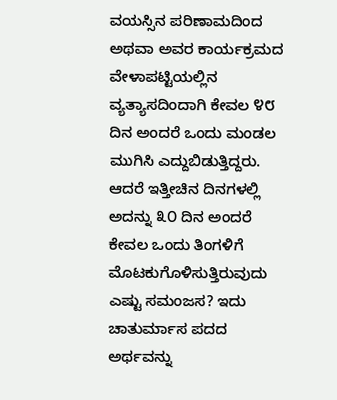ವಯಸ್ಸಿನ ಪರಿಣಾಮದಿಂದ ಅಥವಾ ಅವರ ಕಾರ್ಯಕ್ರಮದ ವೇಳಾಪಟ್ಟಿಯಲ್ಲಿನ ವ್ಯತ್ಯಾಸದಿಂದಾಗಿ ಕೇವಲ ೪೮ ದಿನ ಅಂದರೆ ಒಂದು ಮಂಡಲ ಮುಗಿಸಿ ಎದ್ದುಬಿಡುತ್ತಿದ್ದರು. ಆದರೆ ಇತ್ತೀಚಿನ ದಿನಗಳಲ್ಲಿ ಅದನ್ನು ೩೦ ದಿನ ಅಂದರೆ ಕೇವಲ ಒಂದು ತಿಂಗಳಿಗೆ ಮೊಟಕುಗೊಳಿಸುತ್ತಿರುವುದು ಎಷ್ಟು ಸಮಂಜಸ? ಇದು ಚಾತುರ್ಮಾಸ ಪದದ ಅರ್ಥವನ್ನು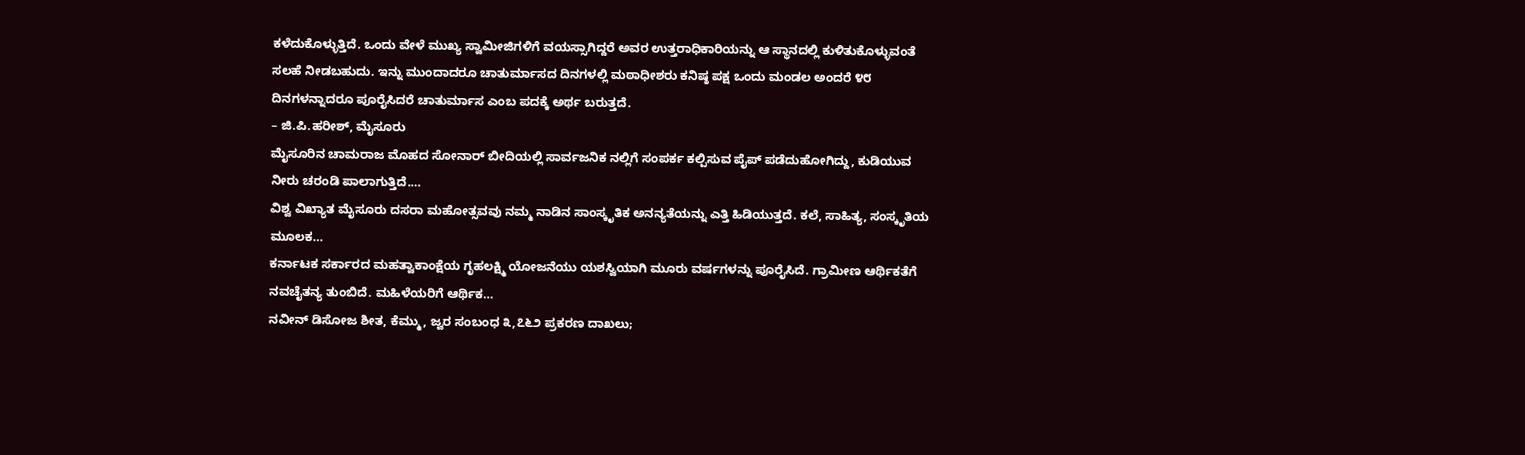ಕಳೆದುಕೊಳ್ಳುತ್ತಿದೆ. ಒಂದು ವೇಳೆ ಮುಖ್ಯ ಸ್ವಾಮೀಜಿಗಳಿಗೆ ವಯಸ್ಸಾಗಿದ್ದರೆ ಅವರ ಉತ್ತರಾಧಿಕಾರಿಯನ್ನು ಆ ಸ್ಥಾನದಲ್ಲಿ ಕುಳಿತುಕೊಳ್ಳುವಂತೆ ಸಲಹೆ ನೀಡಬಹುದು. ಇನ್ನು ಮುಂದಾದರೂ ಚಾತುರ್ಮಾಸದ ದಿನಗಳಲ್ಲಿ ಮಠಾಧೀಶರು ಕನಿಷ್ಠ ಪಕ್ಷ ಒಂದು ಮಂಡಲ ಅಂದರೆ ೪೮ ದಿನಗಳನ್ನಾದರೂ ಪೂರೈಸಿದರೆ ಚಾತುರ್ಮಾಸ ಎಂಬ ಪದಕ್ಕೆ ಅರ್ಥ ಬರುತ್ತದೆ.
– ಜಿ.ಪಿ.ಹರೀಶ್, ಮೈಸೂರು
ಮೈಸೂರಿನ ಚಾಮರಾಜ ಮೊಹದ ಸೋನಾರ್ ಬೀದಿಯಲ್ಲಿ ಸಾರ್ವಜನಿಕ ನಲ್ಲಿಗೆ ಸಂಪರ್ಕ ಕಲ್ಪಿಸುವ ಪೈಪ್ ಪಡೆದುಹೋಗಿದ್ದು, ಕುಡಿಯುವ ನೀರು ಚರಂಡಿ ಪಾಲಾಗುತ್ತಿದೆ.…
ವಿಶ್ವ ವಿಖ್ಯಾತ ಮೈಸೂರು ದಸರಾ ಮಹೋತ್ಸವವು ನಮ್ಮ ನಾಡಿನ ಸಾಂಸ್ಕೃತಿಕ ಅನನ್ಯತೆಯನ್ನು ಎತ್ತಿ ಹಿಡಿಯುತ್ತದೆ. ಕಲೆ, ಸಾಹಿತ್ಯ, ಸಂಸ್ಕೃತಿಯ ಮೂಲಕ…
ಕರ್ನಾಟಕ ಸರ್ಕಾರದ ಮಹತ್ವಾಕಾಂಕ್ಷೆಯ ಗೃಹಲಕ್ಷ್ಮಿ ಯೋಜನೆಯು ಯಶಸ್ವಿಯಾಗಿ ಮೂರು ವರ್ಷಗಳನ್ನು ಪೂರೈಸಿದೆ. ಗ್ರಾಮೀಣ ಆರ್ಥಿಕತೆಗೆ ನವಚೈತನ್ಯ ತುಂಬಿದೆ. ಮಹಿಳೆಯರಿಗೆ ಆರ್ಥಿಕ…
ನವೀನ್ ಡಿಸೋಜ ಶೀತ, ಕೆಮ್ಮು, ಜ್ವರ ಸಂಬಂಧ ೩,೭೬೨ ಪ್ರಕರಣ ದಾಖಲು;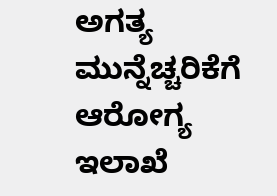ಅಗತ್ಯ ಮುನ್ನೆಚ್ಚರಿಕೆಗೆ ಆರೋಗ್ಯ ಇಲಾಖೆ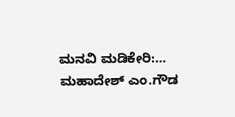ಮನವಿ ಮಡಿಕೇರಿ:…
ಮಹಾದೇಶ್ ಎಂ.ಗೌಡ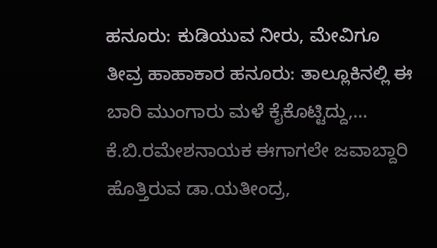ಹನೂರು: ಕುಡಿಯುವ ನೀರು, ಮೇವಿಗೂ ತೀವ್ರ ಹಾಹಾಕಾರ ಹನೂರು: ತಾಲ್ಲೂಕಿನಲ್ಲಿ ಈ ಬಾರಿ ಮುಂಗಾರು ಮಳೆ ಕೈಕೊಟ್ಟಿದ್ದು,…
ಕೆ.ಬಿ.ರಮೇಶನಾಯಕ ಈಗಾಗಲೇ ಜವಾಬ್ದಾರಿ ಹೊತ್ತಿರುವ ಡಾ.ಯತೀಂದ್ರ,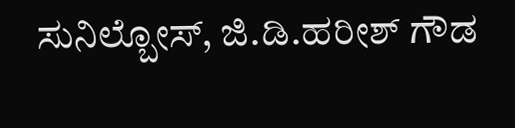ಸುನಿಲ್ಬೋಸ್, ಜಿ.ಡಿ.ಹರೀಶ್ ಗೌಡ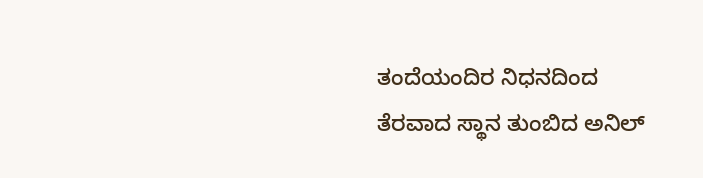ತಂದೆಯಂದಿರ ನಿಧನದಿಂದ ತೆರವಾದ ಸ್ಥಾನ ತುಂಬಿದ ಅನಿಲ್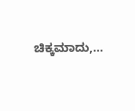ಚಿಕ್ಕಮಾದು,…